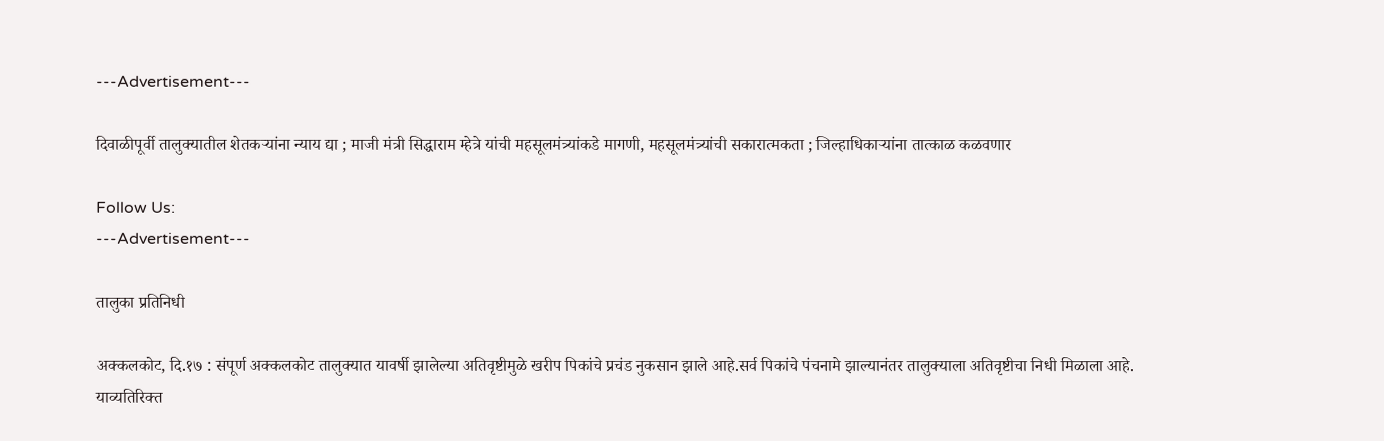---Advertisement---

दिवाळीपूर्वी तालुक्यातील शेतकऱ्यांना न्याय द्या ; माजी मंत्री सिद्धाराम म्हेत्रे यांची महसूलमंत्र्यांकडे मागणी, महसूलमंत्र्यांची सकारात्मकता ; जिल्हाधिकाऱ्यांना तात्काळ कळवणार

Follow Us:
---Advertisement---

तालुका प्रतिनिधी

अक्कलकोट, दि.१७ : संपूर्ण अक्कलकोट तालुक्यात यावर्षी झालेल्या अतिवृष्टीमुळे खरीप पिकांचे प्रचंड नुकसान झाले आहे.सर्व पिकांचे पंचनामे झाल्यानंतर तालुक्याला अतिवृष्टीचा निधी मिळाला आहे. याव्यतिरिक्त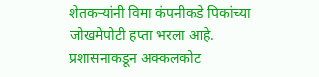शेतकऱ्यांनी विमा कंपनीकडे पिकांच्या जोखमेपोटी हप्ता भरला आहे. प्रशासनाकडून अक्कलकोट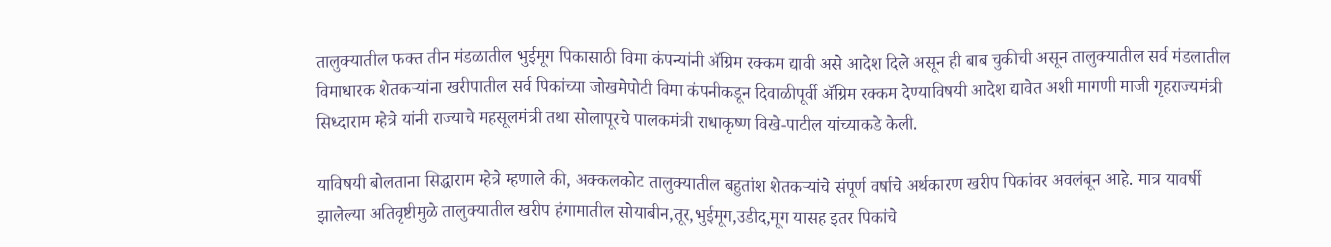तालुक्यातील फक्त तीन मंडळातील भुईमूग पिकासाठी विमा कंपन्यांनी ॲग्रिम रक्कम द्यावी असे आदेश दिले असून ही बाब चुकीची असून तालुक्यातील सर्व मंडलातील विमाधारक शेतकऱ्यांना खरीपातील सर्व पिकांच्या जोखमेपोटी विमा कंपनीकडून दिवाळीपूर्वी ॲग्रिम रक्कम देण्याविषयी आदेश द्यावेत अशी मागणी माजी गृहराज्यमंत्री सिध्दाराम म्हेत्रे यांनी राज्याचे महसूलमंत्री तथा सोलापूरचे पालकमंत्री राधाकृष्ण विखे-पाटील यांच्याकडे केली.

याविषयी बोलताना सिद्धाराम म्हेत्रे म्हणाले की, अक्कलकोट तालुक्यातील बहुतांश शेतकऱ्यांचे संपूर्ण वर्षाचे अर्थकारण खरीप पिकांवर अवलंबून आहे. मात्र यावर्षी झालेल्या अतिवृष्टीमुळे तालुक्यातील खरीप हंगामातील सोयाबीन,तूर,भुईमूग,उडीद,मूग यासह इतर पिकांचे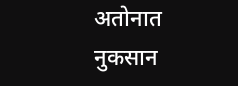अतोनात नुकसान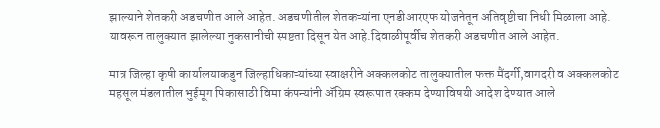झाल्याने शेतकरी अडचणीत आले आहेत. अडचणीतील शेतकऱ्यांना एनडीआरएफ योजनेतून अतिवृष्टीचा निधी मिळाला आहे. यावरून तालुक्यात झालेल्या नुकसानीची स्पष्टता दिसून येत आहे.दिवाळीपूर्वीच शेतकरी अडचणीत आले आहेत.

मात्र जिल्हा कृषी कार्यालयाकडुन जिल्हाधिकाऱ्यांच्या स्वाक्षरीने अक्कलकोट तालुक्यातील फक्त मैंदर्गी,वागदरी व अक्कलकोट महसूल मंडलातील भुईमूग पिकासाठी विमा कंपन्यांनी ॲग्रिम स्वरूपात रक्कम देण्याविषयी आदेश देण्यात आले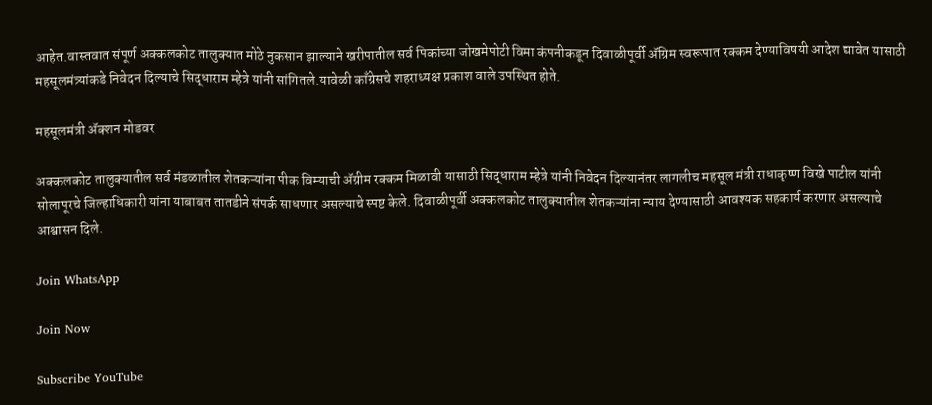आहेत.वास्तवात संपूर्ण अक्कलकोट तालुक्यात मोठे नुकसान झाल्याने खरीपातील सर्व पिकांच्या जोखमेपोटी विमा कंपनीकडून दिवाळीपूर्वी ॲग्रिम स्वरूपात रक्कम देण्याविषयी आदेश द्यावेत यासाठी महसूलमंत्र्यांकडे निवेदन दिल्याचे सिद्धाराम म्हेत्रे यांनी सांगितले.यावेळी काँग्रेसचे शहराध्यक्ष प्रकाश वाले उपस्थित होते.

महसूलमंत्री ॲक्शन मोडवर

अक्कलकोट तालुक्यातील सर्व मंडळातील शेतकऱ्यांना पीक विम्याची ॲग्रीम रक्कम मिळावी यासाठी सिद्धाराम म्हेत्रे यांनी निवेदन दिल्यानंतर लागलीच महसूल मंत्री राधाकृष्ण विखे पाटील यांनी सोलापूरचे जिल्हाधिकारी यांना याबाबत तातडीने संपर्क साधणार असल्याचे स्पष्ट केले. दिवाळीपूर्वी अक्कलकोट तालुक्यातील शेतकऱ्यांना न्याय देण्यासाठी आवश्यक सहकार्य करणार असल्याचे आश्वासन दिले.

Join WhatsApp

Join Now

Subscribe YouTube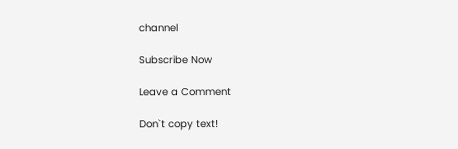channel

Subscribe Now

Leave a Comment

Don`t copy text!